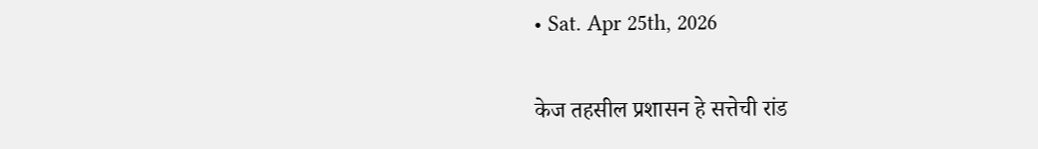• Sat. Apr 25th, 2026

केज तहसील प्रशासन हे सत्तेची रांड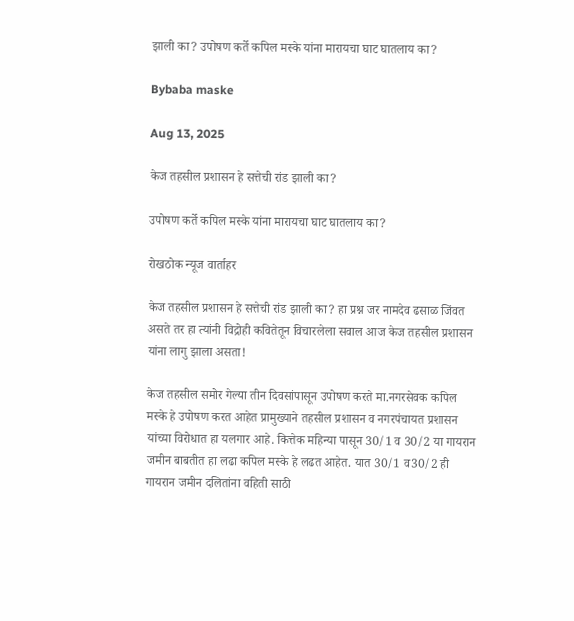झाली का? उपोषण कर्ते कपिल मस्के यांना मारायचा घाट घातलाय का?

Bybaba maske

Aug 13, 2025

केज तहसील प्रशासन हे सत्तेची रांड झाली का?

उपोषण कर्ते कपिल मस्के यांना मारायचा घाट घातलाय का?

रोखठोक न्यूज वार्ताहर

केज तहसील प्रशासन हे सत्तेची रांड झाली का? हा प्रश्न जर नामदेव ढसाळ जिंवत असते तर हा त्यांनी विद्रोही कवितेतून विचारलेला सवाल आज केज तहसील प्रशासन यांना लागु झाला असता!

केज तहसील समोर गेल्या तीन दिवसांपासून उपोषण करते मा.नगरसेवक कपिल मस्के हे उपोषण करत आहेत प्रामुख्याने तहसील प्रशासन व नगरपंचायत प्रशासन यांच्या विरोधात हा यलगार आहे. कित्तेक महिन्या पासून 30/1 व 30/2 या गायरान जमीन बाबतीत हा लढा कपिल मस्के हे लढत आहेत. यात 30/1 व30/2 ही गायरान जमीन दलितांना वहिती साठी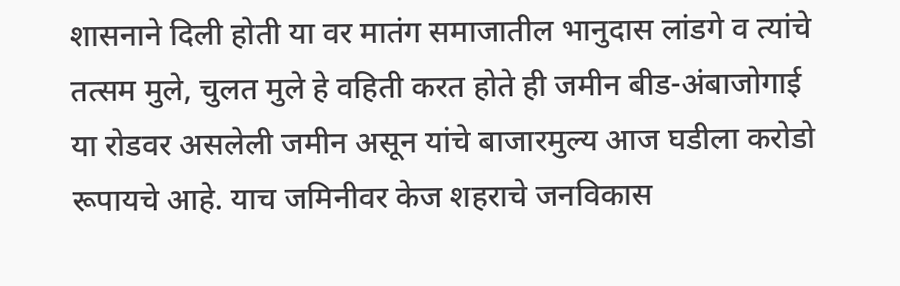शासनाने दिली होती या वर मातंग समाजातील भानुदास लांडगे व त्यांचे तत्सम मुले, चुलत मुले हे वहिती करत होते ही जमीन बीड-अंबाजोगाई या रोडवर असलेली जमीन असून यांचे बाजारमुल्य आज घडीला करोडो रूपायचे आहे. याच जमिनीवर केज शहराचे जनविकास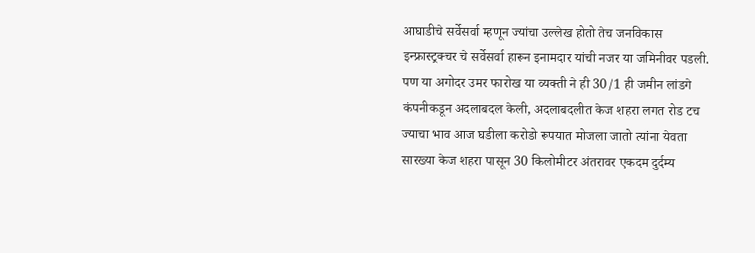आघाडीचे सर्वेसर्वा म्हणून ज्यांचा उल्लेख होतो तेच जनविकास इन्फ्रास्ट्रक्चर चे सर्वेसर्वा हारून इनामदार यांची नजर या जमिनीवर पडली. पण या अगोदर उमर फारोख या व्यक्ती ने ही 30/1 ही जमीन लांडगे कंपनीकडून अदलाबदल केली, अदलाबदलीत केज शहरा लगत रोड टच ज्याचा भाव आज घडीला करोडो रूपयात मोजला जातो त्यांना येवता सारख्या केज शहरा पासून 30 किलोमीटर अंतरावर एकदम दुर्दम्य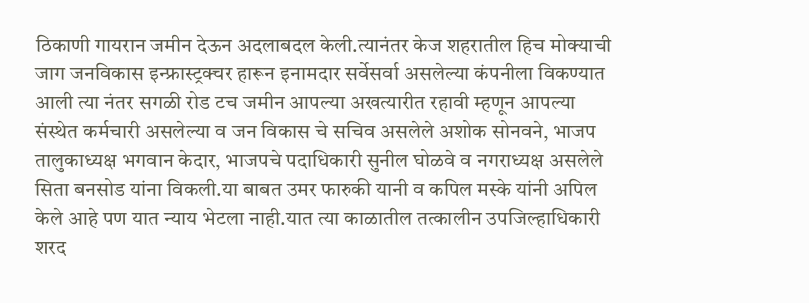ठिकाणी गायरान जमीन देऊन अदलाबदल केली.त्यानंतर केज शहरातील हिच मोक्याची जाग जनविकास इन्फ्रास्ट्रक्चर हारून इनामदार सर्वेसर्वा असलेल्या कंपनीला विकण्यात आली त्या नंतर सगळी रोड टच जमीन आपल्या अखत्यारीत रहावी म्हणून आपल्या संस्थेत कर्मचारी असलेल्या व जन विकास चे सचिव असलेले अशोक सोनवने, भाजप तालुकाध्यक्ष भगवान केदार, भाजपचे पदाधिकारी सुनील घोळवे व नगराध्यक्ष असलेले सिता बनसोड यांना विकली.या बाबत उमर फारुकी यानी व कपिल मस्के यांनी अपिल केले आहे पण यात न्याय भेटला नाही.यात त्या काळातील तत्कालीन उपजिल्हाधिकारी शरद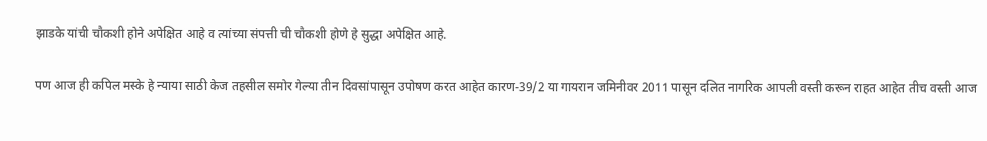झाडके यांची चौकशी होने अपेक्षित आहे व त्यांच्या संपत्ती ची चौकशी होणे हे सुद्धा अपेक्षित आहे.

पण आज ही कपिल मस्के हे न्याया साठी केज तहसील समोर गेल्या तीन दिवसांपासून उपोषण करत आहेत कारण-39/2 या गायरान जमिनीवर 2011 पासून दलित नागरिक आपली वस्ती करून राहत आहेत तीच वस्ती आज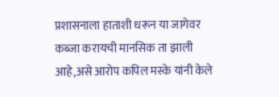प्रशासनाला हाताशी धरून या जागेवर कब्जा करायची मानसिक ता झाली आहे,असे आरोप कपिल मस्के यांनी केले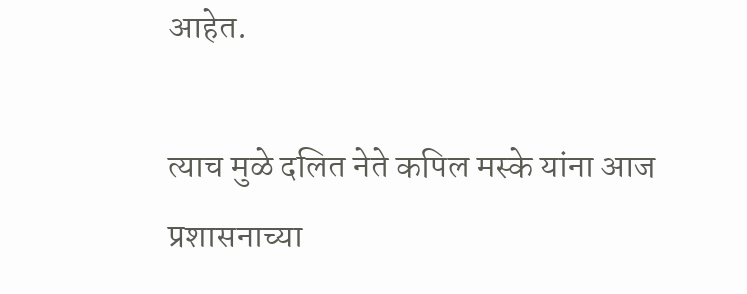आहेत.

त्याच मुळे दलित नेते कपिल मस्के यांना आज प्रशासनाच्या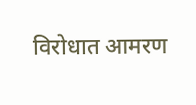विरोधात आमरण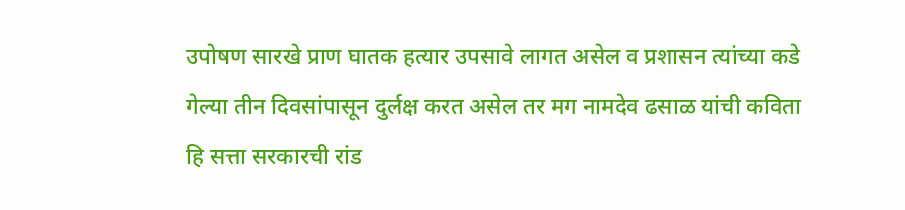उपोषण सारखे प्राण घातक हत्यार उपसावे लागत असेल व प्रशासन त्यांच्या कडे गेल्या तीन दिवसांपासून दुर्लक्ष करत असेल तर मग नामदेव ढसाळ यांची कविता हि सत्ता सरकारची रांड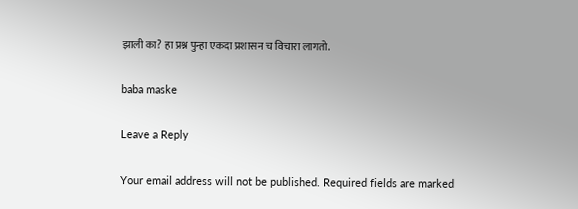झाली का? हा प्रश्न पुन्हा एकदा प्रशासन च विचारा लागतो.

baba maske

Leave a Reply

Your email address will not be published. Required fields are marked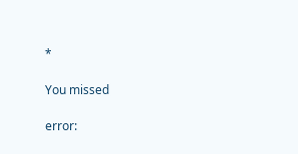*

You missed

error: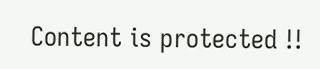Content is protected !!